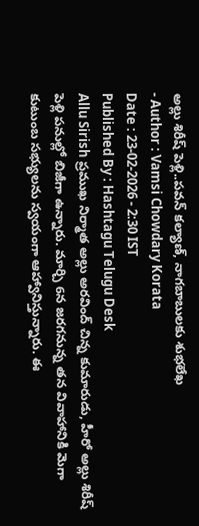అల్లు శిరీష్ పెళ్లి..పవన్ కల్యాణ్, నాగబాబులకు శుభలేఖ
- Author : Vamsi Chowdary Korata
Date : 23-02-2026 - 2:30 IST
Published By : Hashtagu Telugu Desk
Allu Sirish ప్రముఖ నిర్మాత అల్లు అరవింద్ చిన్న కుమారుడు, హీరో అల్లు శిరీష్ పెళ్లి పనుల్లో బిజీగా ఉన్నారు. మార్చి 6న జరగనున్న తన వివాహానికి మెగా కుటుంబ సభ్యులను స్వయంగా ఆహ్వానిస్తున్నారు. ఈ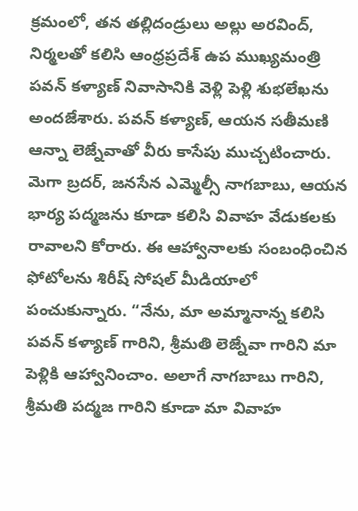క్రమంలో, తన తల్లిదండ్రులు అల్లు అరవింద్, నిర్మలతో కలిసి ఆంధ్రప్రదేశ్ ఉప ముఖ్యమంత్రి పవన్ కళ్యాణ్ నివాసానికి వెళ్లి పెళ్లి శుభలేఖను అందజేశారు. పవన్ కళ్యాణ్, ఆయన సతీమణి ఆన్నా లెజ్నేవాతో వీరు కాసేపు ముచ్చటించారు.
మెగా బ్రదర్, జనసేన ఎమ్మెల్సీ నాగబాబు, ఆయన భార్య పద్మజను కూడా కలిసి వివాహ వేడుకలకు రావాలని కోరారు. ఈ ఆహ్వానాలకు సంబంధించిన ఫోటోలను శిరీష్ సోషల్ మీడియాలో పంచుకున్నారు. “నేను, మా అమ్మానాన్న కలిసి పవన్ కళ్యాణ్ గారిని, శ్రీమతి లెజ్నేవా గారిని మా పెళ్లికి ఆహ్వానించాం. అలాగే నాగబాబు గారిని, శ్రీమతి పద్మజ గారిని కూడా మా వివాహ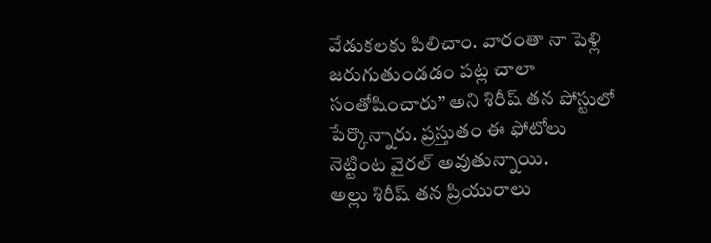వేడుకలకు పిలిచాం. వారంతా నా పెళ్లి జరుగుతుండడం పట్ల చాలా సంతోషించారు” అని శిరీష్ తన పోస్టులో పేర్కొన్నారు. ప్రస్తుతం ఈ ఫోటోలు నెట్టింట వైరల్ అవుతున్నాయి.
అల్లు శిరీష్ తన ప్రియురాలు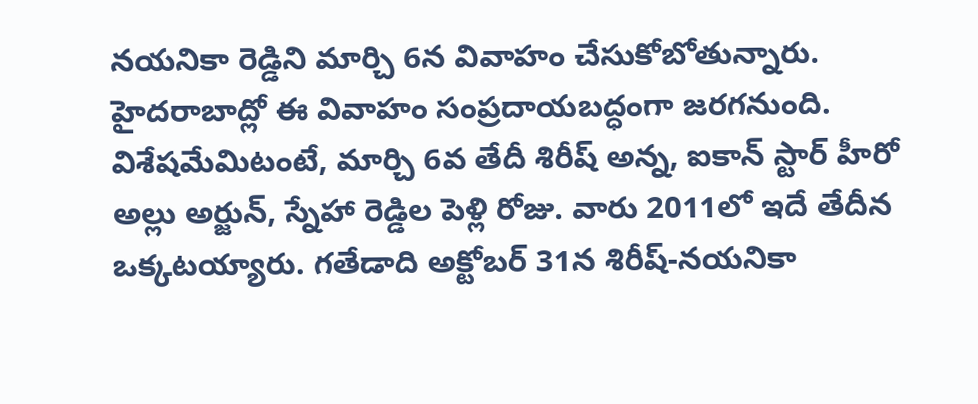నయనికా రెడ్డిని మార్చి 6న వివాహం చేసుకోబోతున్నారు. హైదరాబాద్లో ఈ వివాహం సంప్రదాయబద్ధంగా జరగనుంది. విశేషమేమిటంటే, మార్చి 6వ తేదీ శిరీష్ అన్న, ఐకాన్ స్టార్ హీరో అల్లు అర్జున్, స్నేహా రెడ్డిల పెళ్లి రోజు. వారు 2011లో ఇదే తేదీన ఒక్కటయ్యారు. గతేడాది అక్టోబర్ 31న శిరీష్-నయనికా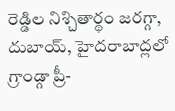రెడ్డిల నిశ్చితార్థం జరగ్గా, దుబాయ్, హైదరాబాద్లలో గ్రాండ్గా ప్రీ-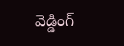వెడ్డింగ్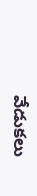వేడుకలు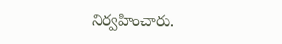నిర్వహించారు.